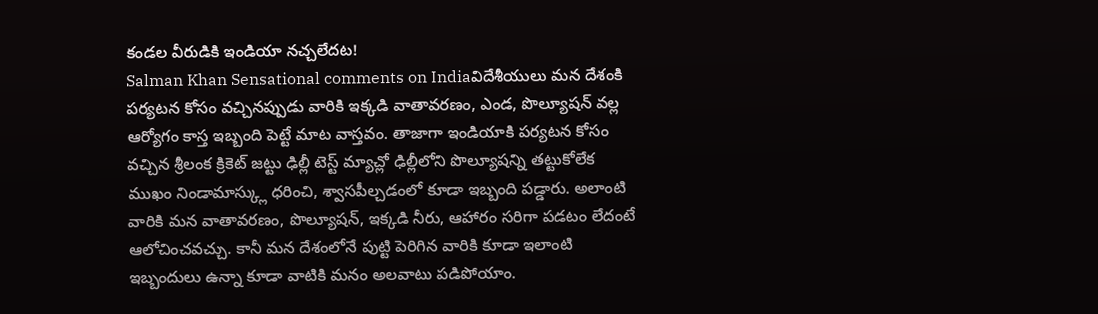కండల వీరుడికి ఇండియా నచ్చలేదట!
Salman Khan Sensational comments on Indiaవిదేశీయులు మన దేశంకి పర్యటన కోసం వచ్చినప్పుడు వారికి ఇక్కడి వాతావరణం, ఎండ, పొల్యూషన్ వల్ల ఆర్యోగం కాస్త ఇబ్బంది పెట్టే మాట వాస్తవం. తాజాగా ఇండియాకి పర్యటన కోసం వచ్చిన శ్రీలంక క్రికెట్ జట్టు ఢిల్లీ టెస్ట్ మ్యాచ్లో ఢిల్లీలోని పొల్యూషన్ని తట్టుకోలేక ముఖం నిండామాస్క్లు ధరించి, శ్వాసపీల్చడంలో కూడా ఇబ్బంది పడ్డారు. అలాంటి వారికి మన వాతావరణం, పొల్యూషన్, ఇక్కడి నీరు, ఆహారం సరిగా పడటం లేదంటే ఆలోచించవచ్చు. కానీ మన దేశంలోనే పుట్టి పెరిగిన వారికి కూడా ఇలాంటి ఇబ్బందులు ఉన్నా కూడా వాటికి మనం అలవాటు పడిపోయాం.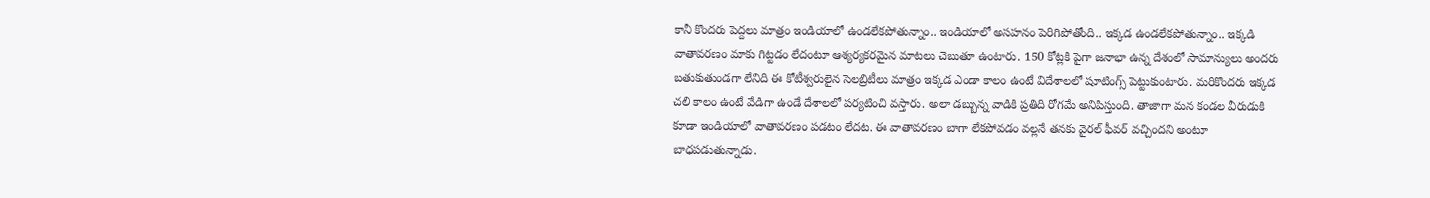కానీ కొందరు పెద్దలు మాత్రం ఇండియాలో ఉండలేకపోతున్నాం.. ఇండియాలో అసహనం పెరిగిపోతోంది.. ఇక్కడ ఉండలేకపోతున్నాం.. ఇక్కడి వాతావరణం మాకు గిట్టడం లేదంటూ ఆశ్యర్యకరమైన మాటలు చెబుతూ ఉంటారు. 150 కోట్లకి పైగా జనాభా ఉన్న దేశంలో సామాన్యులు అందరు బతుకుతుండగా లేనిది ఈ కోటీశ్వరులైన సెలబ్రిటీలు మాత్రం ఇక్కడ ఎండా కాలం ఉంటే విదేశాలలో షూటింగ్స్ పెట్టుకుంటారు. మరికొందరు ఇక్కడ చలి కాలం ఉంటే వేడిగా ఉండే దేశాలలో పర్యటించి వస్తారు. అలా డబ్బున్న వాడికి ప్రతిది రోగమే అనిపిస్తుంది. తాజాగా మన కండల వీరుడుకి కూడా ఇండియాలో వాతావరణం పడటం లేదట. ఈ వాతావరణం బాగా లేకపోవడం వల్లనే తనకు వైరల్ ఫీవర్ వచ్చిందని అంటూ బాధపడుతున్నాడు.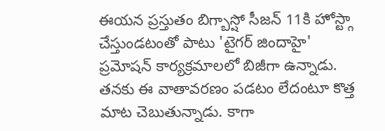ఈయన ప్రస్తుతం బిగ్బాస్షో సీజన్ 11కి హోస్ట్గా చేస్తుండటంతో పాటు 'టైగర్ జిందాహై' ప్రమోషన్ కార్యక్రమాలలో బిజీగా ఉన్నాడు. తనకు ఈ వాతావరణం పడటం లేదంటూ కొత్త మాట చెబుతున్నాడు. కాగా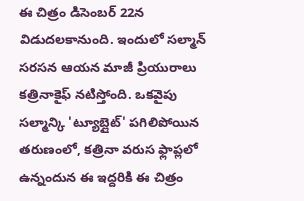ఈ చిత్రం డిసెంబర్ 22న విడుదలకానుంది. ఇందులో సల్మాన్ సరసన ఆయన మాజీ ప్రియురాలు కత్రినాకైఫ్ నటిస్తోంది. ఒకవైపు సల్మాన్కి 'ట్యూబ్లైట్' పగిలిపోయిన తరుణంలో, కత్రినా వరుస ఫ్లాప్లలో ఉన్నందున ఈ ఇద్దరికి ఈ చిత్రం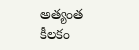అత్యంత కీలకం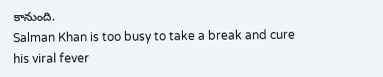కానుంది.
Salman Khan is too busy to take a break and cure his viral fever